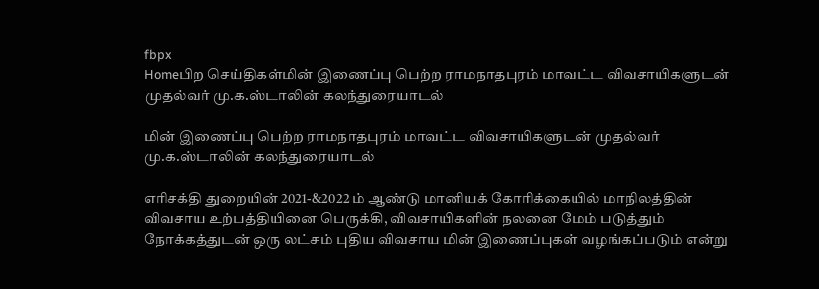fbpx
Homeபிற செய்திகள்மின் இணைப்பு பெற்ற ராமநாதபுரம் மாவட்ட விவசாயிகளுடன் முதல்வர் மு.க.ஸ்டாலின் கலந்துரையாடல்

மின் இணைப்பு பெற்ற ராமநாதபுரம் மாவட்ட விவசாயிகளுடன் முதல்வர் மு.க.ஸ்டாலின் கலந்துரையாடல்

எரிசக்தி துறையின் 2021-&2022 ம் ஆண்டு மானியக் கோரிக்கையில் மாநிலத்தின் விவசாய உற்பத்தியினை பெருக்கி, விவசாயிகளின் நலனை மேம் படுத்தும் நோக்கத்துடன் ஒரு லட்சம் புதிய விவசாய மின் இணைப்புகள் வழங்கப்படும் என்று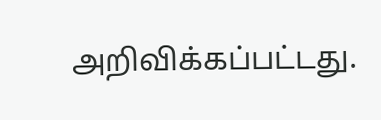அறிவிக்கப்பட்டது.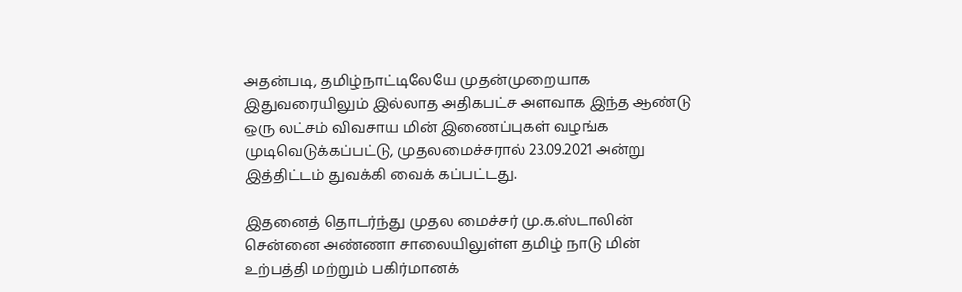அதன்படி, தமிழ்நாட்டிலேயே முதன்முறையாக இதுவரையிலும் இல்லாத அதிகபட்ச அளவாக இந்த ஆண்டு ஒரு லட்சம் விவசாய மின் இணைப்புகள் வழங்க முடிவெடுக்கப்பட்டு, முதலமைச்சரால் 23.09.2021 அன்று இத்திட்டம் துவக்கி வைக் கப்பட்டது.

இதனைத் தொடர்ந்து முதல மைச்சர் மு.க.ஸ்டாலின் சென்னை அண்ணா சாலையிலுள்ள தமிழ் நாடு மின் உற்பத்தி மற்றும் பகிர்மானக்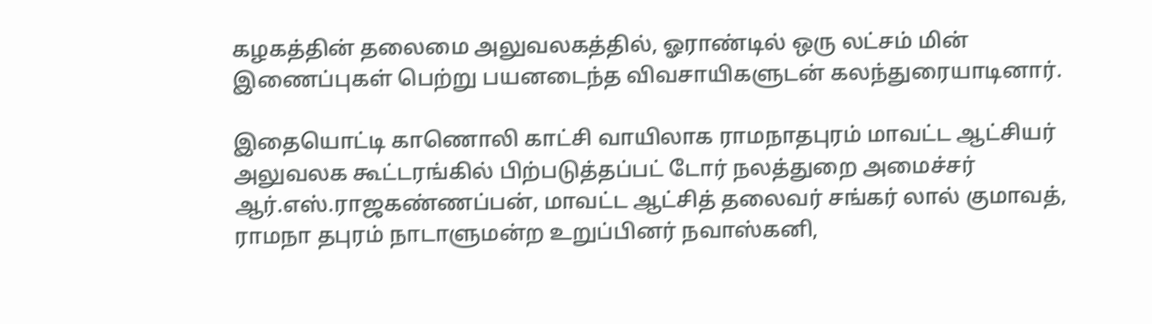கழகத்தின் தலைமை அலுவலகத்தில், ஓராண்டில் ஒரு லட்சம் மின் இணைப்புகள் பெற்று பயனடைந்த விவசாயிகளுடன் கலந்துரையாடினார்.

இதையொட்டி காணொலி காட்சி வாயிலாக ராமநாதபுரம் மாவட்ட ஆட்சியர் அலுவலக கூட்டரங்கில் பிற்படுத்தப்பட் டோர் நலத்துறை அமைச்சர் ஆர்.எஸ்.ராஜகண்ணப்பன், மாவட்ட ஆட்சித் தலைவர் சங்கர் லால் குமாவத், ராமநா தபுரம் நாடாளுமன்ற உறுப்பினர் நவாஸ்கனி,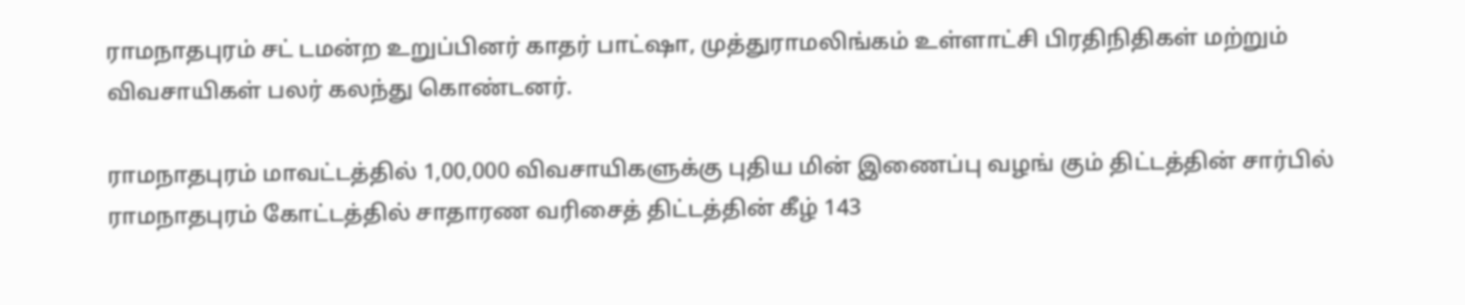ராமநாதபுரம் சட் டமன்ற உறுப்பினர் காதர் பாட்ஷா, முத்துராமலிங்கம் உள்ளாட்சி பிரதிநிதிகள் மற்றும் விவசாயிகள் பலர் கலந்து கொண்டனர்.

ராமநாதபுரம் மாவட்டத்தில் 1,00,000 விவசாயிகளுக்கு புதிய மின் இணைப்பு வழங் கும் திட்டத்தின் சார்பில் ராமநாதபுரம் கோட்டத்தில் சாதாரண வரிசைத் திட்டத்தின் கீழ் 143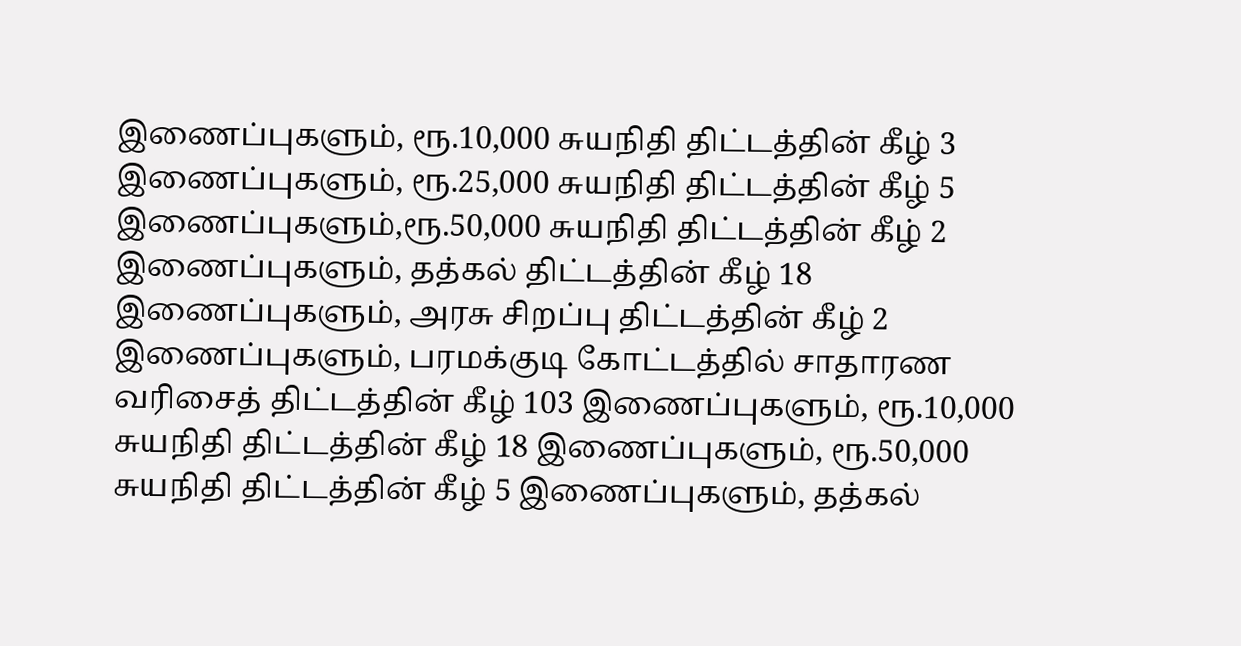இணைப்புகளும், ரூ.10,000 சுயநிதி திட்டத்தின் கீழ் 3 இணைப்புகளும், ரூ.25,000 சுயநிதி திட்டத்தின் கீழ் 5 இணைப்புகளும்,ரூ.50,000 சுயநிதி திட்டத்தின் கீழ் 2 இணைப்புகளும், தத்கல் திட்டத்தின் கீழ் 18 இணைப்புகளும், அரசு சிறப்பு திட்டத்தின் கீழ் 2 இணைப்புகளும், பரமக்குடி கோட்டத்தில் சாதாரண வரிசைத் திட்டத்தின் கீழ் 103 இணைப்புகளும், ரூ.10,000 சுயநிதி திட்டத்தின் கீழ் 18 இணைப்புகளும், ரூ.50,000 சுயநிதி திட்டத்தின் கீழ் 5 இணைப்புகளும், தத்கல்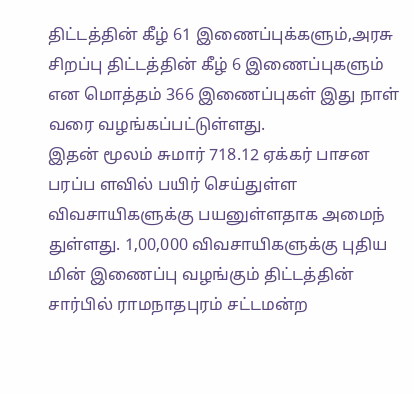திட்டத்தின் கீழ் 61 இணைப்புக்களும்,அரசு சிறப்பு திட்டத்தின் கீழ் 6 இணைப்புகளும் என மொத்தம் 366 இணைப்புகள் இது நாள் வரை வழங்கப்பட்டுள்ளது.
இதன் மூலம் சுமார் 718.12 ஏக்கர் பாசன பரப்ப ளவில் பயிர் செய்துள்ள விவசாயிகளுக்கு பயனுள்ளதாக அமைந் துள்ளது. 1,00,000 விவசாயிகளுக்கு புதிய மின் இணைப்பு வழங்கும் திட்டத்தின் சார்பில் ராமநாதபுரம் சட்டமன்ற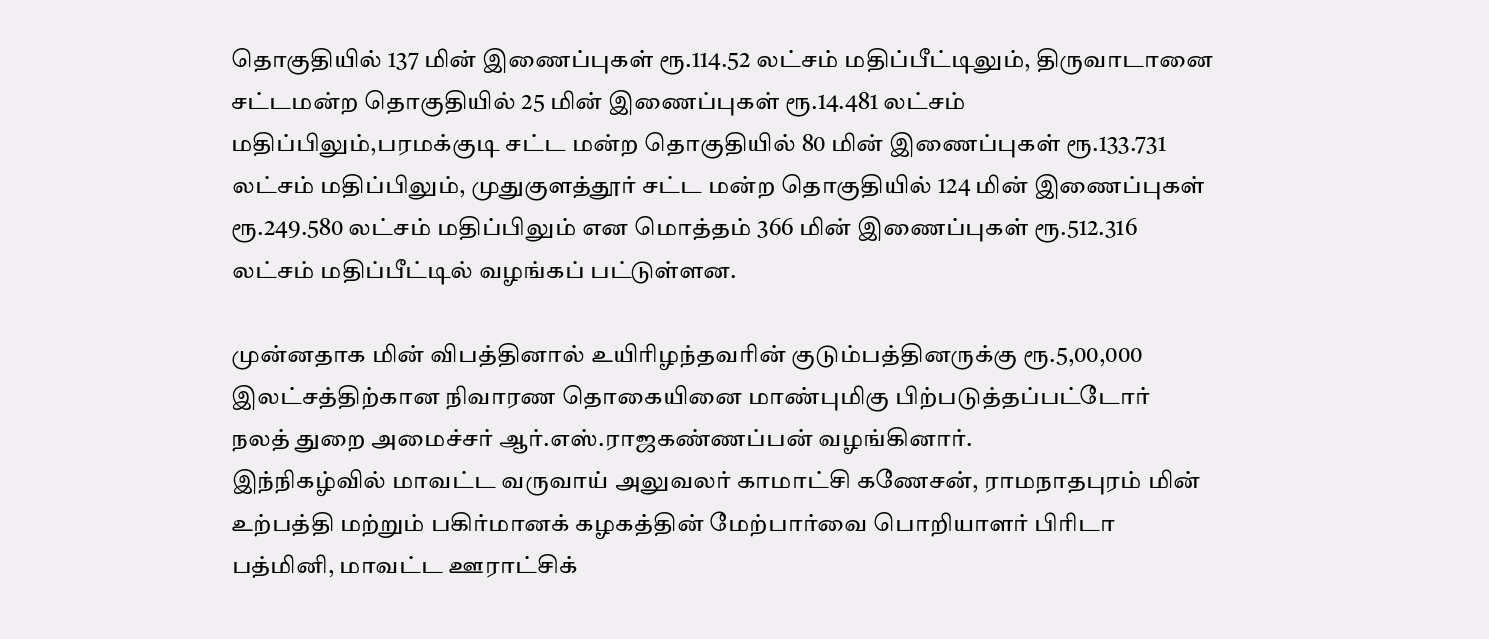தொகுதியில் 137 மின் இணைப்புகள் ரூ.114.52 லட்சம் மதிப்பீட்டிலும், திருவாடானை சட்டமன்ற தொகுதியில் 25 மின் இணைப்புகள் ரூ.14.481 லட்சம் மதிப்பிலும்,பரமக்குடி சட்ட மன்ற தொகுதியில் 80 மின் இணைப்புகள் ரூ.133.731 லட்சம் மதிப்பிலும், முதுகுளத்தூர் சட்ட மன்ற தொகுதியில் 124 மின் இணைப்புகள் ரூ.249.580 லட்சம் மதிப்பிலும் என மொத்தம் 366 மின் இணைப்புகள் ரூ.512.316 லட்சம் மதிப்பீட்டில் வழங்கப் பட்டுள்ளன.

முன்னதாக மின் விபத்தினால் உயிரிழந்தவரின் குடும்பத்தினருக்கு ரூ.5,00,000 இலட்சத்திற்கான நிவாரண தொகையினை மாண்புமிகு பிற்படுத்தப்பட்டோர் நலத் துறை அமைச்சர் ஆர்.எஸ்.ராஜகண்ணப்பன் வழங்கினார்.
இந்நிகழ்வில் மாவட்ட வருவாய் அலுவலர் காமாட்சி கணேசன், ராமநாதபுரம் மின் உற்பத்தி மற்றும் பகிர்மானக் கழகத்தின் மேற்பார்வை பொறியாளர் பிரிடா பத்மினி, மாவட்ட ஊராட்சிக்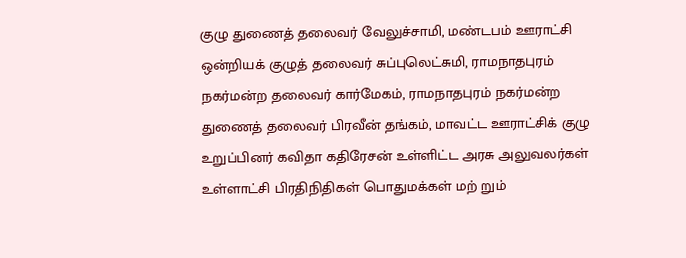குழு துணைத் தலைவர் வேலுச்சாமி, மண்டபம் ஊராட்சி ஒன்றியக் குழுத் தலைவர் சுப்புலெட்சுமி, ராமநாதபுரம் நகர்மன்ற தலைவர் கார்மேகம், ராமநாதபுரம் நகர்மன்ற துணைத் தலைவர் பிரவீன் தங்கம், மாவட்ட ஊராட்சிக் குழு உறுப்பினர் கவிதா கதிரேசன் உள்ளிட்ட அரசு அலுவலர்கள் உள்ளாட்சி பிரதிநிதிகள் பொதுமக்கள் மற் றும்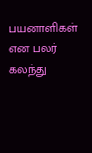பயனாளிகள் என பலர் கலந்து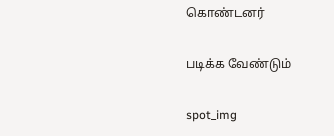கொண்டனர்

படிக்க வேண்டும்

spot_img